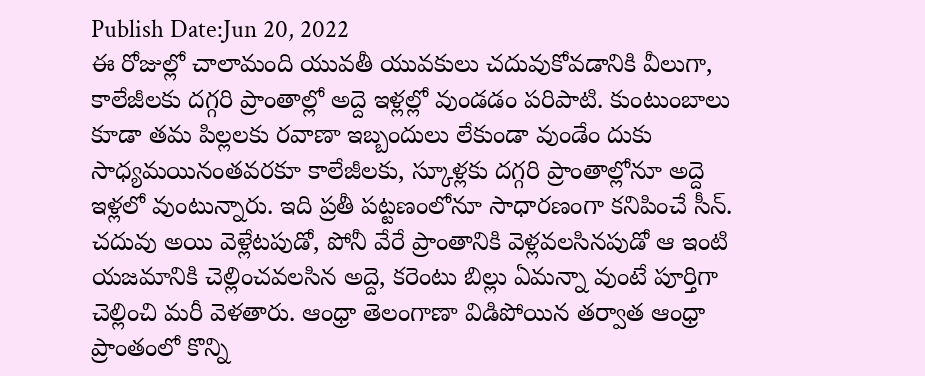Publish Date:Jun 20, 2022
ఈ రోజుల్లో చాలామంది యువతీ యువకులు చదువుకోవడానికి వీలుగా, కాలేజీలకు దగ్గరి ప్రాంతాల్లో అద్దె ఇళ్లల్లో వుండడం పరిపాటి. కుంటుంబాలు కూడా తమ పిల్లలకు రవాణా ఇబ్బందులు లేకుండా వుండేం దుకు సాధ్యమయినంతవరకూ కాలేజీలకు, స్కూళ్లకు దగ్గరి ప్రాంతాల్లోనూ అద్దె ఇళ్లలో వుంటున్నారు. ఇది ప్రతీ పట్టణంలోనూ సాధారణంగా కనిపించే సీన్. చదువు అయి వెళ్లేటపుడో, పోనీ వేరే ప్రాంతానికి వెళ్లవలసినపుడో ఆ ఇంటి యజమానికి చెల్లించవలసిన అద్దె, కరెంటు బిల్లు ఏమన్నా వుంటే పూర్తిగా చెల్లించి మరీ వెళతారు. ఆంధ్రా తెలంగాణా విడిపోయిన తర్వాత ఆంధ్రా ప్రాంతంలో కొన్ని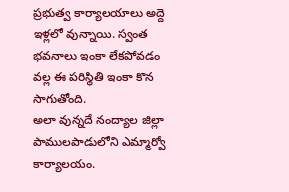ప్రభుత్వ కార్యాలయాలు అద్దె ఇళ్లలో వున్నాయి. స్వంత భవనాలు ఇంకా లేకపోవడం వల్ల ఈ పరిస్థితి ఇంకా కొన సాగుతోంది.
అలా వున్నదే నంద్యాల జిల్లా పాములపాడులోని ఎమ్మార్వో కార్యాలయం.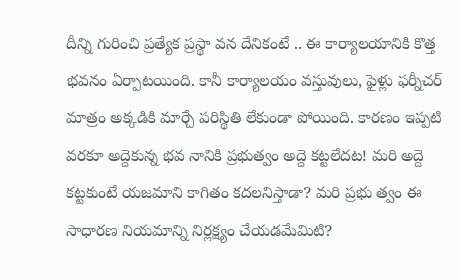దీన్ని గురించి ప్రత్యేక ప్రస్థా వన దేనికంటే .. ఈ కార్యాలయానికి కొత్త భవనం ఏర్పాటయింది. కానీ కార్యాలయం వస్తువులు, ఫైళ్లు ఫర్నీచర్ మాత్రం అక్కడికి మార్చే పరిస్థితి లేకుండా పోయింది. కారణం ఇప్పటి వరకూ అద్దెకున్న భవ నానికి ప్రభుత్వం అద్దె కట్టలేదట! మరి అద్దె కట్టకుంటే యజమాని కాగితం కదలనిస్తాడా? మరి ప్రభు త్వం ఈ సాధారణ నియమాన్ని నిర్లక్ష్యం చేయడమేమిటి?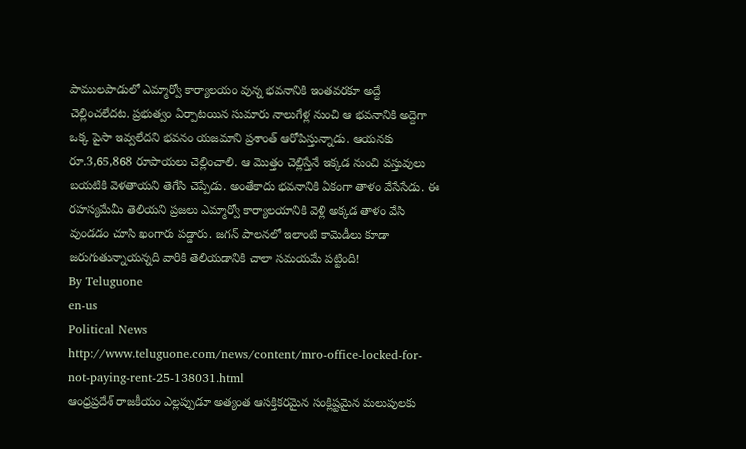పాములపాడులో ఎమ్మార్వో కార్యాలయం వున్న భవనానికి ఇంతవరకూ అద్దే చెల్లించలేదట. ప్రభుత్వం ఏర్పాటయిన సుమారు నాలుగేళ్ల నుంచి ఆ భవనానికి అద్దెగా ఒక్క పైసా ఇవ్వలేదని భవనం యజమాని ప్రశాంత్ ఆరోపిస్తున్నాడు. ఆయనకు రూ.3,65,868 రూపాయలు చెల్లించాలి. ఆ మొత్తం చెల్లిస్తేనే ఇక్కడ నుంచి వస్తువులు బయటికి వెళతాయని తెగేసి చెప్పేడు. అంతేకాదు భవనానికి ఏకంగా తాళం వేసేసేడు. ఈ రహస్యమేమీ తెలియని ప్రజలు ఎమ్మార్వో కార్యాలయానికి వెళ్లి అక్కడ తాళం వేసి వుండడం చూసి ఖంగారు పడ్డారు. జగన్ పాలనలో ఇలాంటి కామెడీలు కూడా జరుగుతున్నాయన్నది వారికి తెలియడానికి చాలా సమయమే పట్టింది!
By Teluguone
en-us
Political News
http://www.teluguone.com/news/content/mro-office-locked-for-not-paying-rent-25-138031.html
ఆంధ్రప్రదేశ్ రాజకీయం ఎల్లప్పుడూ అత్యంత ఆసక్తికరమైన సంక్లిష్టమైన మలుపులకు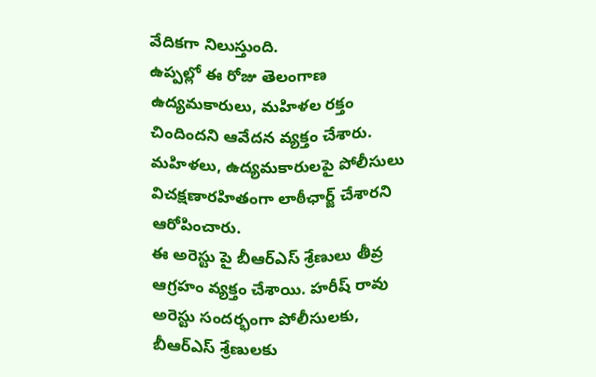వేదికగా నిలుస్తుంది.
ఉప్పల్లో ఈ రోజు తెలంగాణ ఉద్యమకారులు, మహిళల రక్తం చిందిందని ఆవేదన వ్యక్తం చేశారు. మహిళలు, ఉద్యమకారులపై పోలీసులు విచక్షణారహితంగా లాఠీఛార్జ్ చేశారని ఆరోపించారు.
ఈ అరెస్టు పై బీఆర్ఎస్ శ్రేణులు తీవ్ర ఆగ్రహం వ్యక్తం చేశాయి. హరీష్ రావు అరెస్టు సందర్భంగా పోలీసులకు, బీఆర్ఎస్ శ్రేణులకు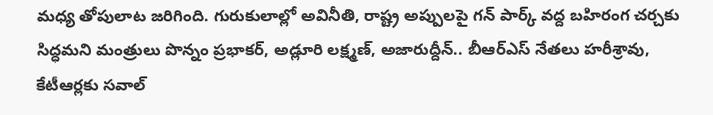మధ్య తోపులాట జరిగింది. గురుకులాల్లో అవినీతి, రాష్ట్ర అప్పులపై గన్ పార్క్ వద్ద బహిరంగ చర్చకు సిద్ధమని మంత్రులు పొన్నం ప్రభాకర్, అడ్లూరి లక్ష్మణ్, అజారుద్దీన్.. బీఆర్ఎస్ నేతలు హరీశ్రావు, కేటీఆర్లకు సవాల్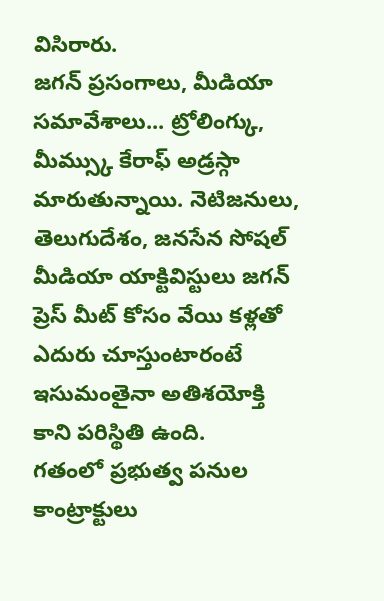విసిరారు.
జగన్ ప్రసంగాలు, మీడియా సమావేశాలు... ట్రోలింగ్కు, మీమ్స్కు కేరాఫ్ అడ్రస్గా మారుతున్నాయి. నెటిజనులు, తెలుగుదేశం, జనసేన సోషల్ మీడియా యాక్టివిస్టులు జగన్ ప్రెస్ మీట్ కోసం వేయి కళ్లతో ఎదురు చూస్తుంటారంటే ఇసుమంతైనా అతిశయోక్తి కాని పరిస్థితి ఉంది.
గతంలో ప్రభుత్వ పనుల కాంట్రాక్టులు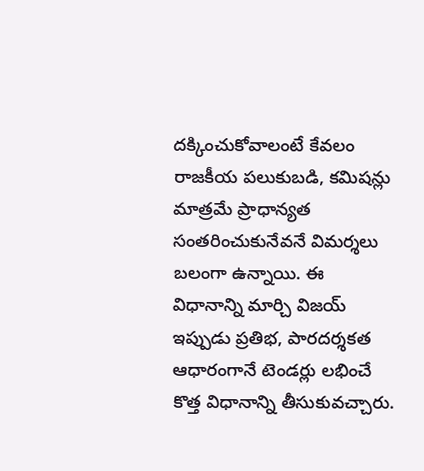దక్కించుకోవాలంటే కేవలం రాజకీయ పలుకుబడి, కమిషన్లు మాత్రమే ప్రాధాన్యత సంతరించుకునేవనే విమర్శలు బలంగా ఉన్నాయి. ఈ విధానాన్ని మార్చి విజయ్ ఇప్పుడు ప్రతిభ, పారదర్శకత ఆధారంగానే టెండర్లు లభించే కొత్త విధానాన్ని తీసుకువచ్చారు.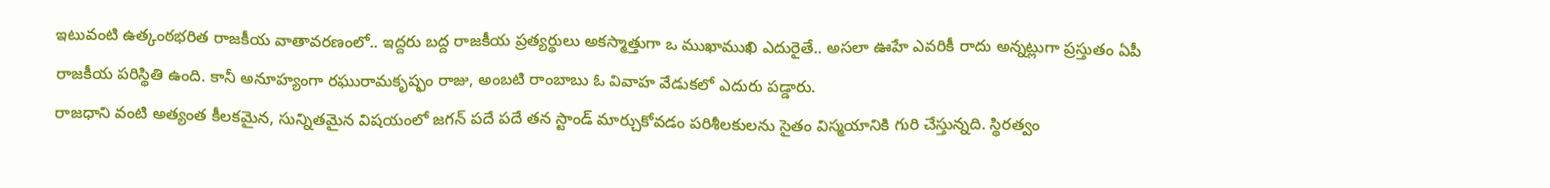ఇటువంటి ఉత్కంఠభరిత రాజకీయ వాతావరణంలో.. ఇద్దరు బద్ద రాజకీయ ప్రత్యర్థులు అకస్మాత్తుగా ఒ ముఖాముఖి ఎదురైతే.. అసలా ఊహే ఎవరికీ రాదు అన్నట్లుగా ప్రస్తుతం ఏపీ రాజకీయ పరిస్థితి ఉంది. కానీ అనూహ్యంగా రఘురామకృష్ఫం రాజు, అంబటి రాంబాబు ఓ వివాహ వేడుకలో ఎదురు పడ్డారు.
రాజధాని వంటి అత్యంత కీలకమైన, సున్నితమైన విషయంలో జగన్ పదే పదే తన స్టాండ్ మార్చుకోవడం పరిశీలకులను సైతం విస్మయానికి గురి చేస్తున్నది. స్థిరత్వం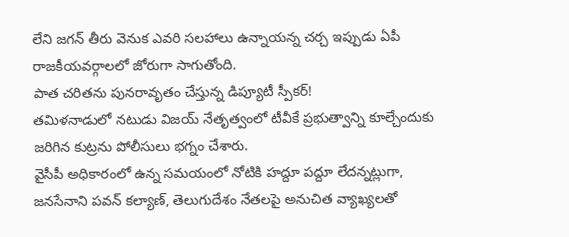లేని జగన్ తీరు వెనుక ఎవరి సలహాలు ఉన్నాయన్న చర్చ ఇప్పుడు ఏపీ రాజకీయవర్గాలలో జోరుగా సాగుతోంది.
పాత చరితను పునరావృతం చేస్తున్న డిప్యూటీ స్పీకర్!
తమిళనాడులో నటుడు విజయ్ నేతృత్వంలో టీవీకే ప్రభుత్వాన్ని కూల్చేందుకు జరిగిన కుట్రను పోలీసులు భగ్నం చేశారు.
వైసీపీ అధికారంలో ఉన్న సమయంలో నోటికి హద్దూ పద్దూ లేదన్నట్లుగా, జనసేనాని పవన్ కల్యాణ్, తెలుగుదేశం నేతలపై అనుచిత వ్యాఖ్యలతో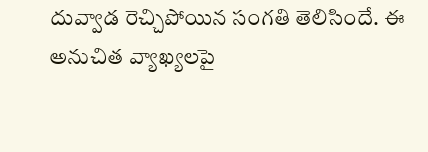దువ్వాడ రెచ్చిపోయిన సంగతి తెలిసిందే. ఈ అనుచిత వ్యాఖ్యలపై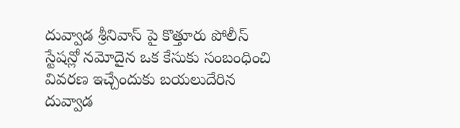దువ్వాడ శ్రీనివాస్ పై కొత్తూరు పోలీస్ స్టేషన్లో నమోదైన ఒక కేసుకు సంబంధించి వివరణ ఇచ్చేందుకు బయలుదేరిన దువ్వాడ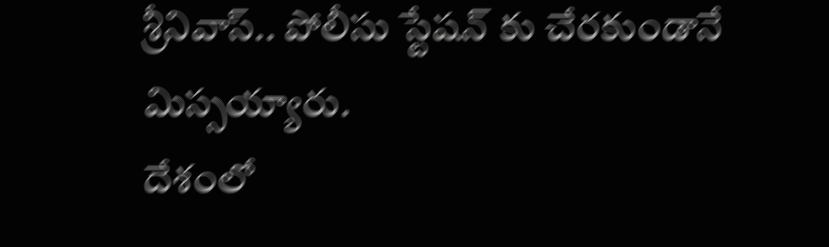శ్రీనివాస్.. పోలీసు స్టేషన్ కు చేరకుండానే మిస్సయ్యారు.
దేశంలో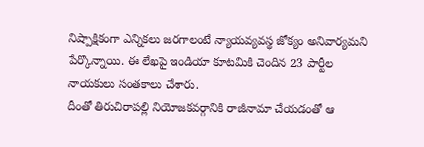నిష్పాక్షికంగా ఎన్నికలు జరగాలంటే న్యాయవ్యవస్థ జోక్యం అనివార్యమని పేర్కొన్నాయి. ఈ లేఖపై ఇండియా కూటమికి చెందిన 23 పార్టీల నాయకులు సంతకాలు చేశారు.
దీంతో తిరుచిరాపల్లి నియోజకవర్గానికి రాజీనామా చేయడంతో ఆ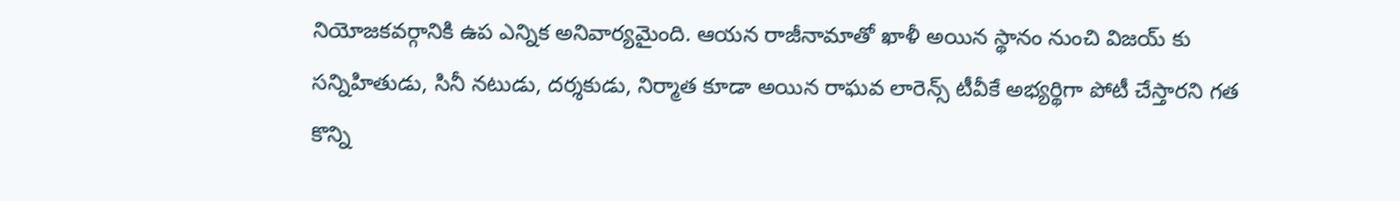నియోజకవర్గానికి ఉప ఎన్నిక అనివార్యమైంది. ఆయన రాజీనామాతో ఖాళీ అయిన స్థానం నుంచి విజయ్ కు సన్నిహితుడు, సినీ నటుడు, దర్శకుడు, నిర్మాత కూడా అయిన రాఘవ లారెన్స్ టీవీకే అభ్యర్థిగా పోటీ చేస్తారని గత కొన్ని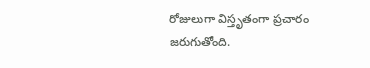రోజులుగా విస్తృతంగా ప్రచారం జరుగుతోంది.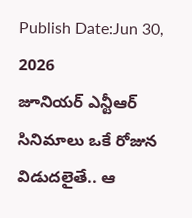Publish Date:Jun 30, 2026
జూనియర్ ఎన్టీఆర్ సినిమాలు ఒకే రోజున విడుదలైతే.. ఆ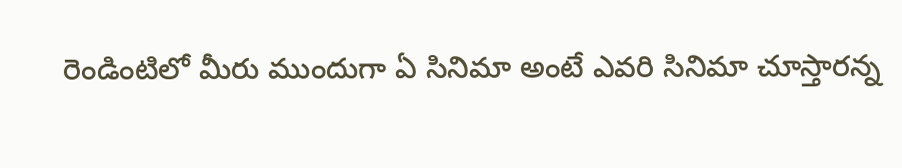రెండింటిలో మీరు ముందుగా ఏ సినిమా అంటే ఎవరి సినిమా చూస్తారన్న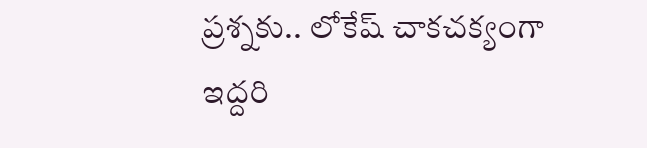ప్రశ్నకు.. లోకేష్ చాకచక్యంగా ఇద్దరి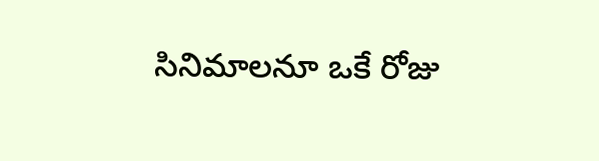సినిమాలనూ ఒకే రోజు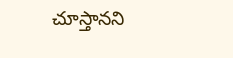చూస్తానని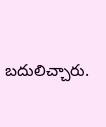బదులిచ్చారు.